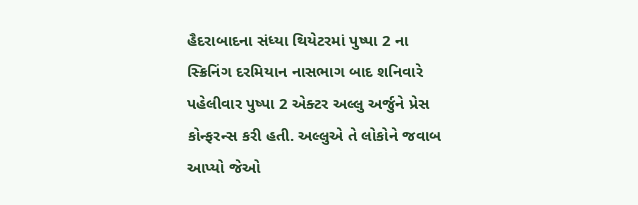હૈદરાબાદના સંધ્યા થિયેટરમાં પુષ્પા 2 ના સ્ક્રિનિંગ દરમિયાન નાસભાગ બાદ શનિવારે પહેલીવાર પુષ્પા 2 એક્ટર અલ્લુ અર્જુને પ્રેસ કોન્ફરન્સ કરી હતી. અલ્લુએ તે લોકોને જવાબ આપ્યો જેઓ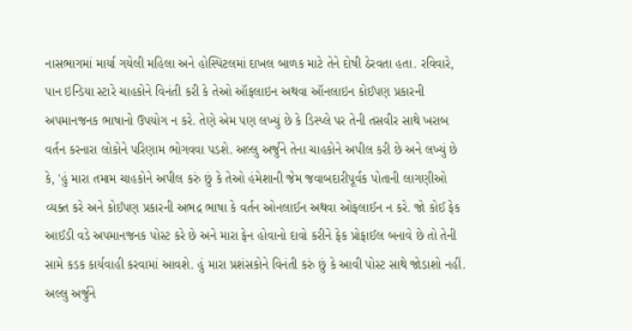નાસભાગમાં માર્યા ગયેલી મહિલા અને હોસ્પિટલમાં દાખલ બાળક માટે તેને દોષી ઠેરવતા હતા. રવિવારે, પાન ઇન્ડિયા સ્ટારે ચાહકોને વિનંતી કરી કે તેઓ ઑફલાઇન અથવા ઑનલાઇન કોઈપણ પ્રકારની અપમાનજનક ભાષાનો ઉપયોગ ન કરે. તેણે એમ પણ લખ્યું છે કે ડિસ્પ્લે પર તેની તસવીર સાથે ખરાબ વર્તન કરનારા લોકોને પરિણામ ભોગવવા પડશે. અલ્લુ અર્જુને તેના ચાહકોને અપીલ કરી છે અને લખ્યું છે કે, 'હું મારા તમામ ચાહકોને અપીલ કરું છું કે તેઓ હંમેશાની જેમ જવાબદારીપૂર્વક પોતાની લાગણીઓ વ્યક્ત કરે અને કોઈપણ પ્રકારની અભદ્ર ભાષા કે વર્તન ઓનલાઈન અથવા ઓફલાઈન ન કરે. જો કોઈ ફેક આઈડી વડે અપમાનજનક પોસ્ટ કરે છે અને મારા ફેન હોવાનો દાવો કરીને ફેક પ્રોફાઈલ બનાવે છે તો તેની સામે કડક કાર્યવાહી કરવામાં આવશે. હું મારા પ્રશંસકોને વિનંતી કરું છું કે આવી પોસ્ટ સાથે જોડાશો નહીં.
અલ્લુ અર્જુને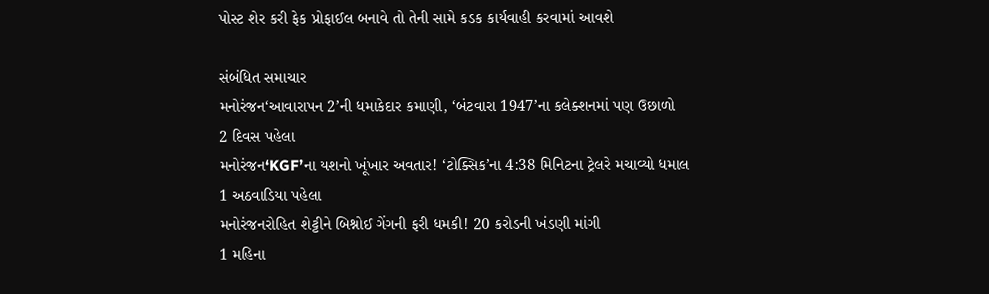પોસ્ટ શેર કરી ફેક પ્રોફાઈલ બનાવે તો તેની સામે કડક કાર્યવાહી કરવામાં આવશે

સંબંધિત સમાચાર
મનોરંજન‘આવારાપન 2’ની ધમાકેદાર કમાણી, ‘બંટવારા 1947’ના કલેક્શનમાં પણ ઉછાળો
2 દિવસ પહેલા
મનોરંજન‘KGF’ના યશનો ખૂંખાર અવતાર! ‘ટોક્સિક’ના 4:38 મિનિટના ટ્રેલરે મચાવ્યો ધમાલ
1 અઠવાડિયા પહેલા
મનોરંજનરોહિત શેટ્ટીને બિશ્નોઈ ગેંગની ફરી ધમકી! 20 કરોડની ખંડણી માંગી
1 મહિના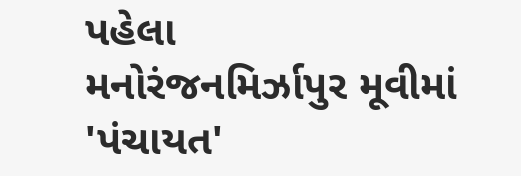પહેલા
મનોરંજનમિર્ઝાપુર મૂવીમાં 'પંચાયત'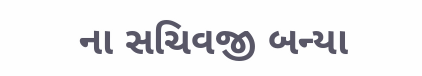ના સચિવજી બન્યા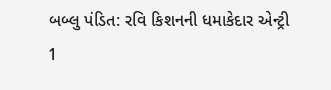બબ્લુ પંડિત: રવિ કિશનની ધમાકેદાર એન્ટ્રી
1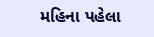મહિના પહેલા